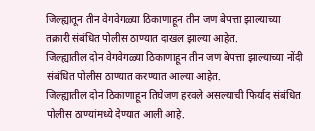जिल्ह्यातून तीन वेगवेगळ्या ठिकाणाहून तीन जण बेपत्ता झाल्याच्या तक्रारी संबंधित पोलीस ठाण्यात दाखल झाल्या आहेत.
जिल्ह्यातील दोन वेगवेगळ्या ठिकाणाहून तीन जण बेपत्ता झाल्याच्या नोंदी संबंधित पोलीस ठाण्यात करण्यात आल्या आहेत.
जिल्ह्यातील दोन ठिकाणाहून तिघेजण हरवले असल्याची फिर्याद संबंधित पोलीस ठाण्यांमध्ये देण्यात आली आहे.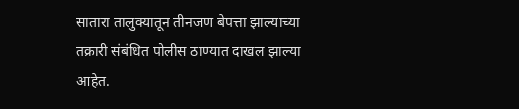सातारा तालुक्यातून तीनजण बेपत्ता झाल्याच्या तक्रारी संबंधित पोलीस ठाण्यात दाखल झाल्या आहेत.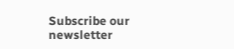Subscribe our newsletter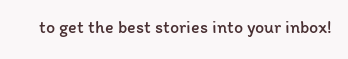to get the best stories into your inbox!